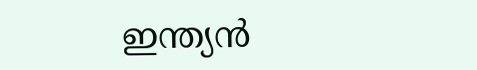ഇന്ത്യൻ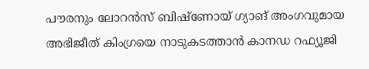പൗരനും ലോറൻസ് ബിഷ്ണോയ് ഗ്യാങ് അംഗവുമായ അഭിജീത് കിംഗ്രയെ നാടുകടത്താൻ കാനഡ റഫ്യൂജി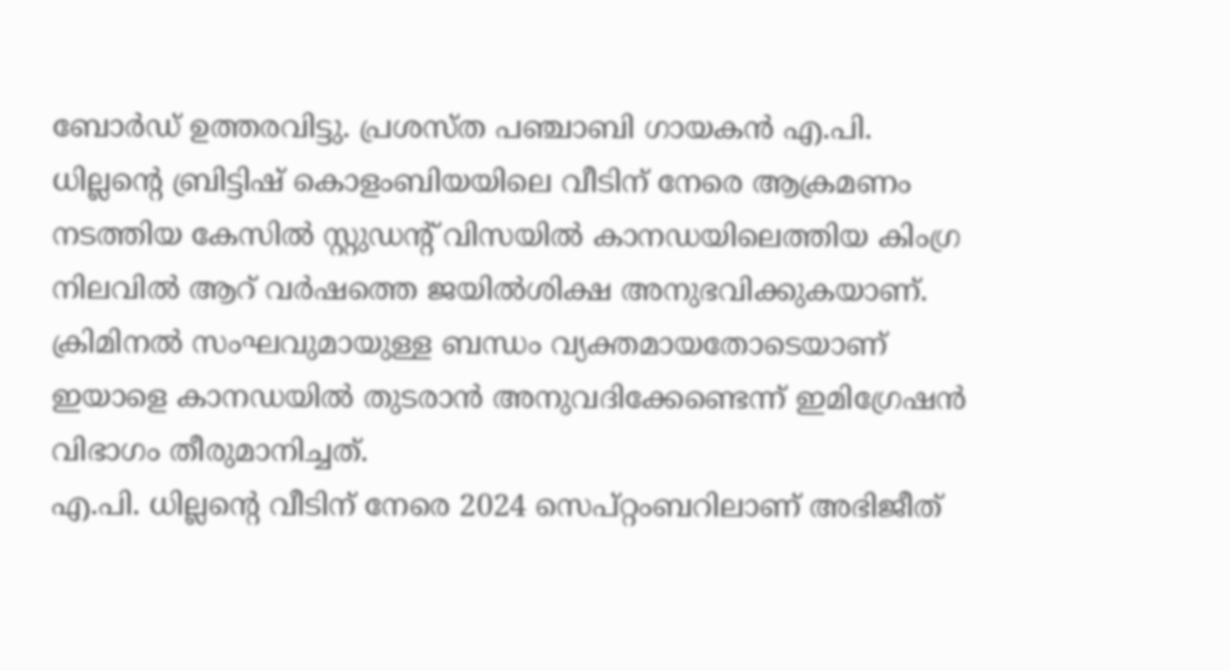ബോർഡ് ഉത്തരവിട്ടു. പ്രശസ്ത പഞ്ചാബി ഗായകൻ എ.പി. ധില്ലൻ്റെ ബ്രിട്ടിഷ് കൊളംബിയയിലെ വീടിന് നേരെ ആക്രമണം നടത്തിയ കേസിൽ സ്റ്റുഡൻ്റ് വിസയിൽ കാനഡയിലെത്തിയ കിംഗ്ര നിലവിൽ ആറ് വർഷത്തെ ജയിൽശിക്ഷ അനുഭവിക്കുകയാണ്. ക്രിമിനൽ സംഘവുമായുള്ള ബന്ധം വ്യക്തമായതോടെയാണ് ഇയാളെ കാനഡയിൽ തുടരാൻ അനുവദിക്കേണ്ടെന്ന് ഇമിഗ്രേഷൻ വിഭാഗം തീരുമാനിച്ചത്.
എ.പി. ധില്ലൻ്റെ വീടിന് നേരെ 2024 സെപ്റ്റംബറിലാണ് അഭിജീത്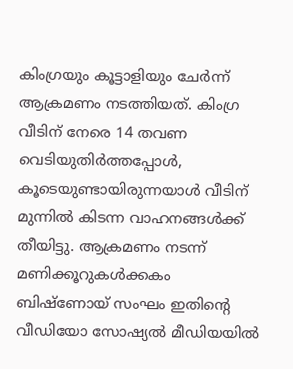കിംഗ്രയും കൂട്ടാളിയും ചേർന്ന് ആക്രമണം നടത്തിയത്. കിംഗ്ര വീടിന് നേരെ 14 തവണ വെടിയുതിർത്തപ്പോൾ, കൂടെയുണ്ടായിരുന്നയാൾ വീടിന് മുന്നിൽ കിടന്ന വാഹനങ്ങൾക്ക് തീയിട്ടു. ആക്രമണം നടന്ന് മണിക്കൂറുകൾക്കകം ബിഷ്ണോയ് സംഘം ഇതിൻ്റെ വീഡിയോ സോഷ്യൽ മീഡിയയിൽ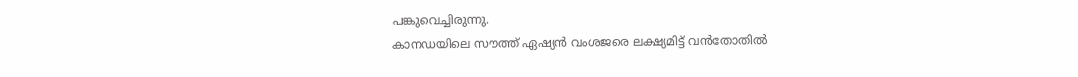പങ്കുവെച്ചിരുന്നു.
കാനഡയിലെ സൗത്ത് ഏഷ്യൻ വംശജരെ ലക്ഷ്യമിട്ട് വൻതോതിൽ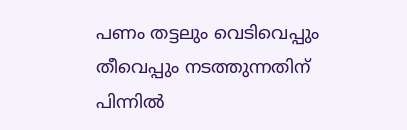പണം തട്ടലും വെടിവെപ്പും തീവെപ്പും നടത്തുന്നതിന് പിന്നിൽ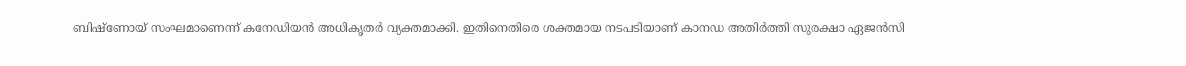ബിഷ്ണോയ് സംഘമാണെന്ന് കനേഡിയൻ അധികൃതർ വ്യക്തമാക്കി. ഇതിനെതിരെ ശക്തമായ നടപടിയാണ് കാനഡ അതിർത്തി സുരക്ഷാ ഏജൻസി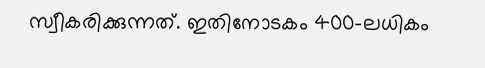സ്വീകരിക്കുന്നത്. ഇതിനോടകം 400-ലധികം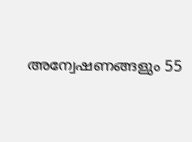അന്വേഷണങ്ങളും 55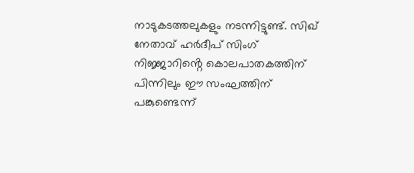നാടുകടത്തലുകളും നടന്നിട്ടുണ്ട്. സിഖ് നേതാവ് ഹർദീപ് സിംഗ് നിജ്ജാറിൻ്റെ കൊലപാതകത്തിന് പിന്നിലും ഈ സംഘത്തിന് പങ്കുണ്ടെന്ന്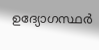ഉദ്യോഗസ്ഥർ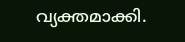വ്യക്തമാക്കി.